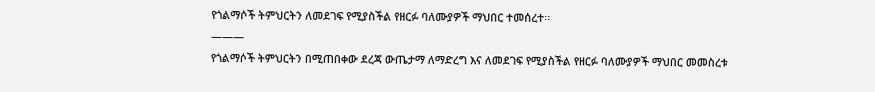የጎልማሶች ትምህርትን ለመደገፍ የሚያስችል የዘርፉ ባለሙያዎች ማህበር ተመሰረተ፡፡
———
የጎልማሶች ትምህርትን በሚጠበቀው ደረጃ ውጤታማ ለማድረግ እና ለመደገፍ የሚያስችል የዘርፉ ባለሙያዎች ማህበር መመስረቱ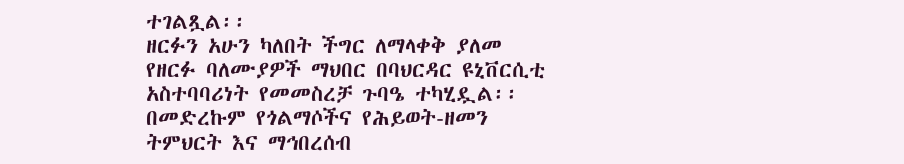ተገልጿል፡፡
ዘርፉን አሁን ካለበት ችግር ለማላቀቅ ያለመ የዘርፉ ባለሙያዎች ማህበር በባህርዳር ዩኒቨርሲቲ አስተባባሪነት የመመስረቻ ጉባዔ ተካሂዷል፡፡
በመድረኩም የጎልማሶችና የሕይወት-ዘመን ትምህርት እና ማኅበረሰብ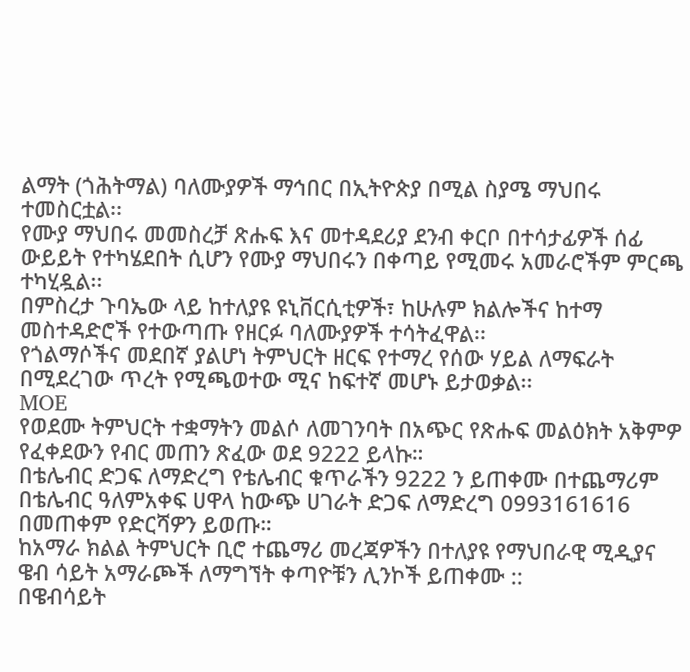ልማት (ጎሕትማል) ባለሙያዎች ማኅበር በኢትዮጵያ በሚል ስያሜ ማህበሩ ተመስርቷል፡፡
የሙያ ማህበሩ መመስረቻ ጽሑፍ እና መተዳደሪያ ደንብ ቀርቦ በተሳታፊዎች ሰፊ ውይይት የተካሄደበት ሲሆን የሙያ ማህበሩን በቀጣይ የሚመሩ አመራሮችም ምርጫ ተካሂዷል፡፡
በምስረታ ጉባኤው ላይ ከተለያዩ ዩኒቨርሲቲዎች፣ ከሁሉም ክልሎችና ከተማ መስተዳድሮች የተውጣጡ የዘርፉ ባለሙያዎች ተሳትፈዋል፡፡
የጎልማሶችና መደበኛ ያልሆነ ትምህርት ዘርፍ የተማረ የሰው ሃይል ለማፍራት በሚደረገው ጥረት የሚጫወተው ሚና ከፍተኛ መሆኑ ይታወቃል፡፡
MOE
የወደሙ ትምህርት ተቋማትን መልሶ ለመገንባት በአጭር የጽሑፍ መልዕክት አቅምዎ የፈቀደውን የብር መጠን ጽፈው ወደ 9222 ይላኩ።
በቴሌብር ድጋፍ ለማድረግ የቴሌብር ቁጥራችን 9222 ን ይጠቀሙ በተጨማሪም በቴሌብር ዓለምአቀፍ ሀዋላ ከውጭ ሀገራት ድጋፍ ለማድረግ 0993161616 በመጠቀም የድርሻዎን ይወጡ።
ከአማራ ክልል ትምህርት ቢሮ ተጨማሪ መረጃዎችን በተለያዩ የማህበራዊ ሚዲያና ዌብ ሳይት አማራጮች ለማግኘት ቀጣዮቹን ሊንኮች ይጠቀሙ ::
በዌብሳይት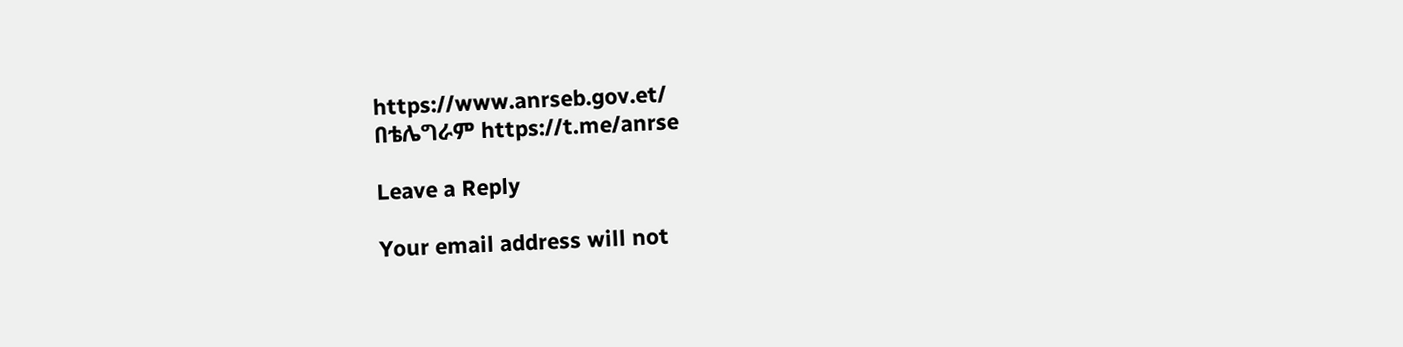https://www.anrseb.gov.et/
በቴሌግራም https://t.me/anrse

Leave a Reply

Your email address will not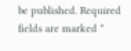be published. Required fields are marked *